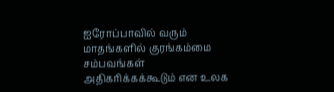ஐரோப்பாவில் வரும் மாதங்களில் குரங்கம்மை சம்பவங்கள் அதிகரிக்கக்கூடும் என உலக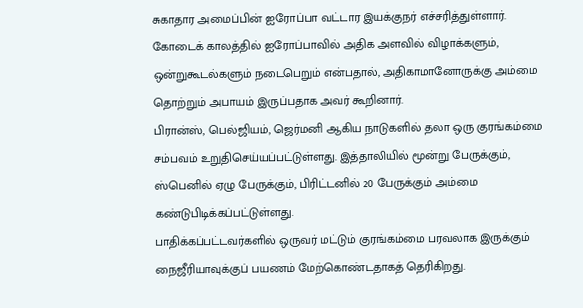சுகாதார அமைப்பின் ஐரோப்பா வட்டார இயக்குநர் எச்சரித்துள்ளார்.
கோடைக் காலத்தில் ஐரோப்பாவில் அதிக அளவில் விழாக்களும், ஒன்றுகூடல்களும் நடைபெறும் என்பதால், அதிகாமானோருக்கு அம்மை தொற்றும் அபாயம் இருப்பதாக அவர் கூறினார்.
பிரான்ஸ், பெல்ஜியம், ஜெர்மனி ஆகிய நாடுகளில் தலா ஒரு குரங்கம்மை சம்பவம் உறுதிசெய்யப்பட்டுள்ளது. இத்தாலியில் மூன்று பேருக்கும், ஸ்பெனில் ஏழு பேருக்கும், பிரிட்டனில் 20 பேருக்கும் அம்மை கண்டுபிடிக்கப்பட்டுள்ளது.
பாதிக்கப்பட்டவர்களில் ஒருவர் மட்டும் குரங்கம்மை பரவலாக இருக்கும் நைஜீரியாவுக்குப் பயணம் மேற்கொண்டதாகத் தெரிகிறது.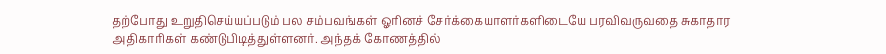தற்போது உறுதிசெய்யப்படும் பல சம்பவங்கள் ஓரினச் சேர்க்கையாளர்களிடையே பரவிவருவதை சுகாதார அதிகாரிகள் கண்டுபிடித்துள்ளனர். அந்தக் கோணத்தில்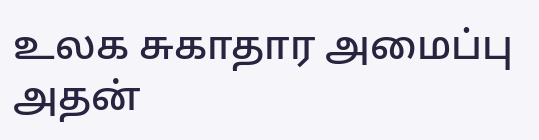உலக சுகாதார அமைப்பு அதன்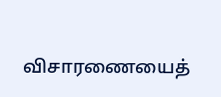விசாரணையைத்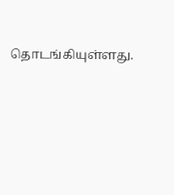தொடங்கியுள்ளது.